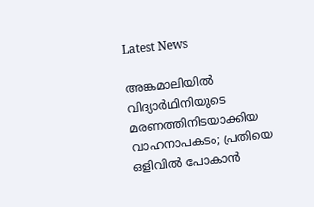Latest News

അങ്കമാലിയില്‍ വിദ്യാര്‍ഥിനിയുടെ മരണത്തിനിടയാക്കിയ വാഹനാപകടം; പ്രതിയെ ഒളിവില്‍ പോകാന്‍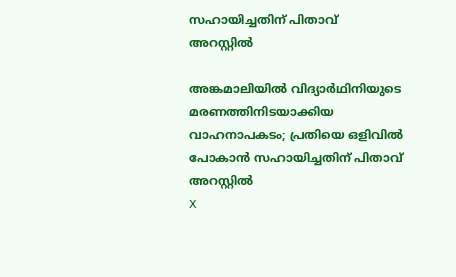സഹായിച്ചതിന് പിതാവ് അറസ്റ്റില്‍

അങ്കമാലിയില്‍ വിദ്യാര്‍ഥിനിയുടെ മരണത്തിനിടയാക്കിയ വാഹനാപകടം; പ്രതിയെ ഒളിവില്‍ പോകാന്‍ സഹായിച്ചതിന് പിതാവ് അറസ്റ്റില്‍
X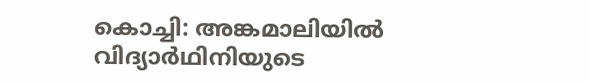കൊച്ചി: അങ്കമാലിയില്‍ വിദ്യാര്‍ഥിനിയുടെ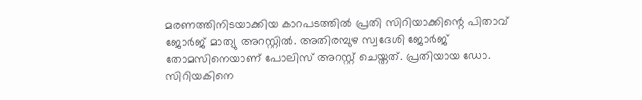മരണത്തിനിടയാക്കിയ കാറപടത്തില്‍ പ്രതി സിറിയാക്കിന്റെ പിതാവ് ജോര്‍ജ് മാത്യു അറസ്റ്റില്‍. അതിരമ്പുഴ സ്വദേശി ജോര്‍ജ് തോമസിനെയാണ് പോലിസ് അറസ്റ്റ് ചെയ്തത്. പ്രതിയായ ഡോ. സിറിയകിനെ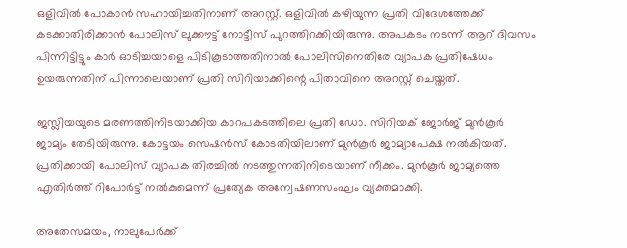ഒളിവില്‍ പോകാന്‍ സഹായിച്ചതിനാണ് അറസ്റ്റ്. ഒളിവില്‍ കഴിയുന്ന പ്രതി വിദേശത്തേക്ക് കടക്കാതിരിക്കാന്‍ പോലിസ് ലുക്കൗട്ട് നോട്ടീസ് പുറത്തിറക്കിയിരുന്നു. അപകടം നടന്ന് ആറ് ദിവസം പിന്നിട്ടിട്ടും കാര്‍ ഓടിച്ചയാളെ പിടികൂടാത്തതിനാല്‍ പോലിസിനെതിരേ വ്യാപക പ്രതിഷേധം ഉയരുന്നതിന് പിന്നാലെയാണ് പ്രതി സിറിയാക്കിന്റെ പിതാവിനെ അറസ്റ്റ് ചെയ്തത്.

ജസ്ലിയയുടെ മരണത്തിനിടയാക്കിയ കാറപകടത്തിലെ പ്രതി ഡോ. സിറിയക് ജോര്‍ജ് മുന്‍കൂര്‍ ജാമ്യം തേടിയിരുന്നു. കോട്ടയം സെഷന്‍സ് കോടതിയിലാണ് മുന്‍കൂര്‍ ജാമ്യാപേക്ഷ നല്‍കിയത്. പ്രതിക്കായി പോലിസ് വ്യാപക തിരച്ചില്‍ നടത്തുന്നതിനിടെയാണ് നീക്കം. മുന്‍കൂര്‍ ജാമ്യത്തെ എതിര്‍ത്ത് റിപോര്‍ട്ട് നല്‍കുമെന്ന് പ്രത്യേക അന്വേഷണസംഘം വ്യക്തമാക്കി.

അതേസമയം, നാലുപേര്‍ക്ക്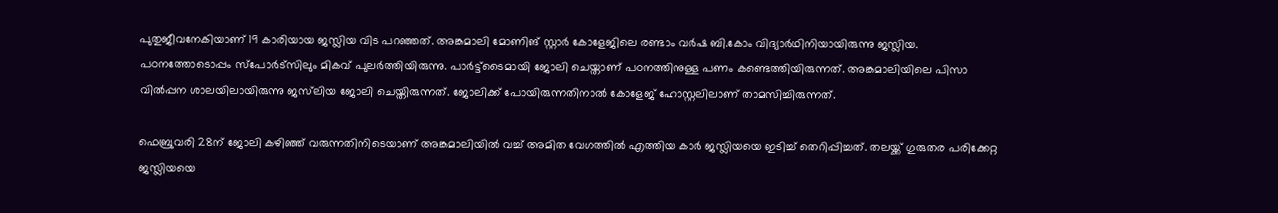പുതുജീവനേകിയാണ് 19 കാരിയായ ജസ്ലിയ വിട പറഞ്ഞത്. അങ്കമാലി മോണിങ് സ്റ്റാര്‍ കോളേജിലെ രണ്ടാം വര്‍ഷ ബി.കോം വിദ്യാര്‍ഥിനിയായിരുന്നു ജസ്ലിയ. പഠനത്തോടൊപ്പം സ്പോര്‍ട്സിലും മികവ് പുലര്‍ത്തിയിരുന്നു. പാര്‍ട്ട്ടൈമായി ജോലി ചെയ്താണ് പഠനത്തിനുള്ള പണം കണ്ടെത്തിയിരുന്നത്. അങ്കമാലിയിലെ പിസാ വില്‍പ്പന ശാലയിലായിരുന്നു ജസ്‌ലിയ ജോലി ചെയ്തിരുന്നത്. ജോലിക്ക് പോയിരുന്നതിനാല്‍ കോളേജ് ഹോസ്റ്റലിലാണ് താമസിച്ചിരുന്നത്.

ഫെബ്രുവരി 28ന് ജോലി കഴിഞ്ഞ് വരുന്നതിനിടെയാണ് അങ്കമാലിയില്‍ വച്ച് അമിത വേഗത്തില്‍ എത്തിയ കാര്‍ ജസ്ലിയയെ ഇടിച്ച് തെറിപ്പിച്ചത്. തലയ്ക്ക് ഗുരുതര പരിക്കേറ്റ ജസ്ലിയയെ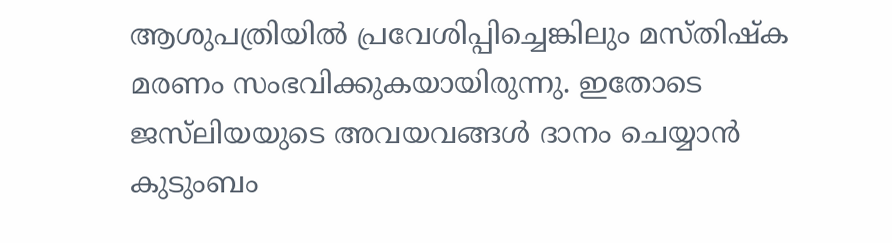ആശുപത്രിയില്‍ പ്രവേശിപ്പിച്ചെങ്കിലും മസ്തിഷ്‌ക മരണം സംഭവിക്കുകയായിരുന്നു. ഇതോടെ ജസ്‌ലിയയുടെ അവയവങ്ങള്‍ ദാനം ചെയ്യാന്‍ കുടുംബം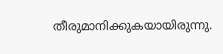തീരുമാനിക്കുകയായിരുന്നു.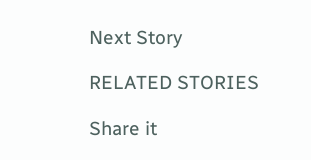Next Story

RELATED STORIES

Share it